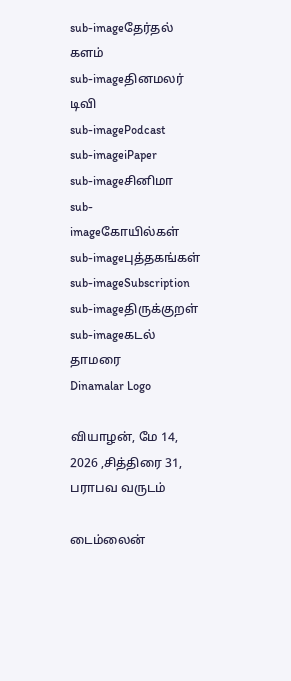sub-imageதேர்தல் களம்
sub-imageதினமலர் டிவி
sub-imagePodcast
sub-imageiPaper
sub-imageசினிமா
sub-imageகோயில்கள்
sub-imageபுத்தகங்கள்
sub-imageSubscription
sub-imageதிருக்குறள்
sub-imageகடல் தாமரை
Dinamalar Logo

வியாழன், மே 14, 2026 ,சித்திரை 31, பராபவ வருடம்

டைம்லைன்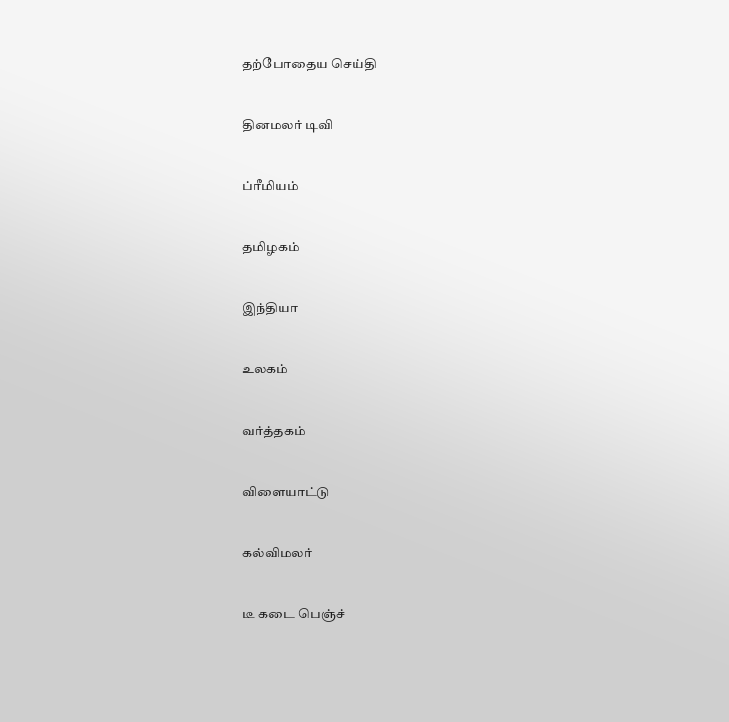தற்போதைய செய்தி


தினமலர் டிவி


ப்ரீமியம்


தமிழகம்


இந்தியா


உலகம்


வர்த்தகம்


விளையாட்டு


கல்விமலர்


டீ கடை பெஞ்ச்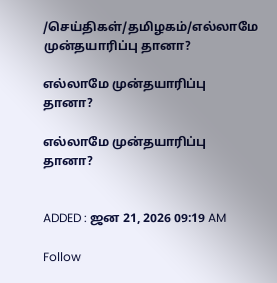/செய்திகள்/தமிழகம்/எல்லாமே முன்தயாரிப்பு தானா?

எல்லாமே முன்தயாரிப்பு தானா?

எல்லாமே முன்தயாரிப்பு தானா?


ADDED : ஜன 21, 2026 09:19 AM

Follow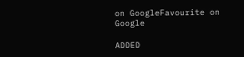on GoogleFavourite on Google

ADDED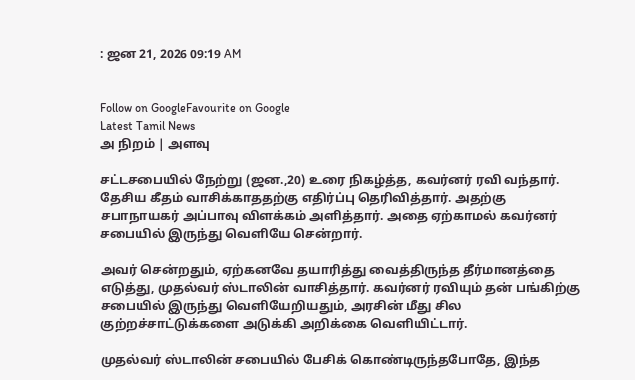: ஜன 21, 2026 09:19 AM


Follow on GoogleFavourite on Google
Latest Tamil News
அ நிறம் | அளவு

சட்டசபையில் நேற்று (ஜன.,20) உரை நிகழ்த்த, கவர்னர் ரவி வந்தார். தேசிய கீதம் வாசிக்காததற்கு எதிர்ப்பு தெரிவித்தார். அதற்கு சபாநாயகர் அப்பாவு விளக்கம் அளித்தார். அதை ஏற்காமல் கவர்னர் சபையில் இருந்து வெளியே சென்றார்.

அவர் சென்றதும், ஏற்கனவே தயாரித்து வைத்திருந்த தீர்மானத்தை எடுத்து, முதல்வர் ஸ்டாலின் வாசித்தார். கவர்னர் ரவியும் தன் பங்கிற்கு சபையில் இருந்து வெளியேறியதும், அரசின் மீது சில குற்றச்சாட்டுக்களை அடுக்கி அறிக்கை வெளியிட்டார்.

முதல்வர் ஸ்டாலின் சபையில் பேசிக் கொண்டிருந்தபோதே, இந்த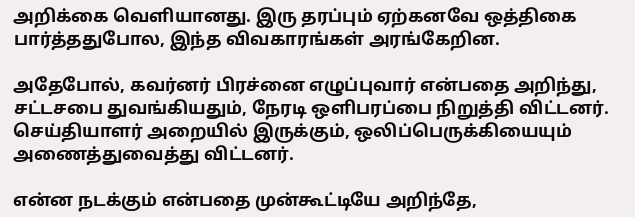அறிக்கை வெளியானது. இரு தரப்பும் ஏற்கனவே ஒத்திகை பார்த்ததுபோல, இந்த விவகாரங்கள் அரங்கேறின.

அதேபோல், கவர்னர் பிரச்னை எழுப்புவார் என்பதை அறிந்து, சட்டசபை துவங்கியதும், நேரடி ஒளிபரப்பை நிறுத்தி விட்டனர். செய்தியாளர் அறையில் இருக்கும், ஒலிப்பெருக்கியையும் அணைத்துவைத்து விட்டனர்.

என்ன நடக்கும் என்பதை முன்கூட்டியே அறிந்தே,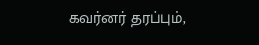கவர்னர் தரப்பும்,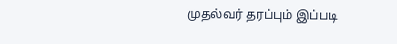முதல்வர் தரப்பும் இப்படி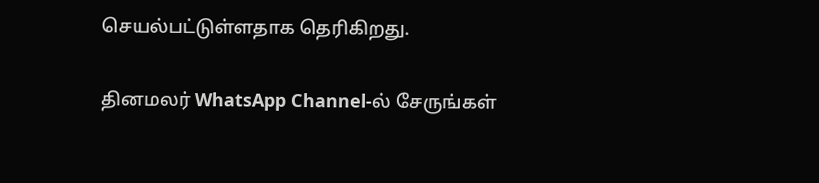செயல்பட்டுள்ளதாக தெரிகிறது.

தினமலர் WhatsApp Channel-ல் சேருங்கள்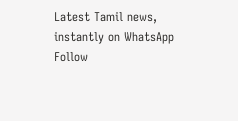Latest Tamil news, instantly on WhatsApp
Follow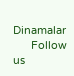Dinamalar
      Follow us